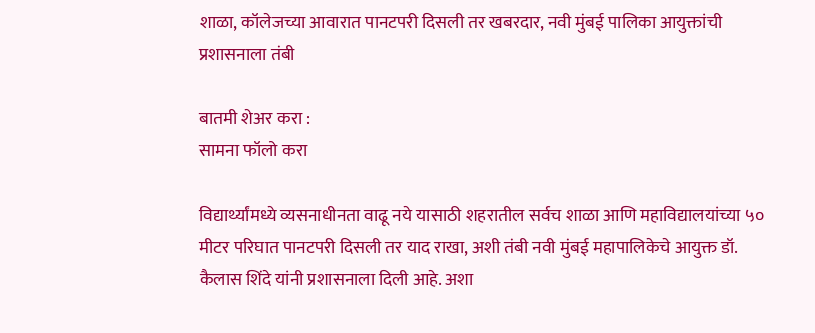शाळा, कॉलेजच्या आवारात पानटपरी दिसली तर खबरदार, नवी मुंबई पालिका आयुक्तांची प्रशासनाला तंबी

बातमी शेअर करा :
सामना फॉलो करा

विद्यार्थ्यांमध्ये व्यसनाधीनता वाढू नये यासाठी शहरातील सर्वच शाळा आणि महाविद्यालयांच्या ५० मीटर परिघात पानटपरी दिसली तर याद राखा, अशी तंबी नवी मुंबई महापालिकेचे आयुक्त डॉ. कैलास शिंदे यांनी प्रशासनाला दिली आहे. अशा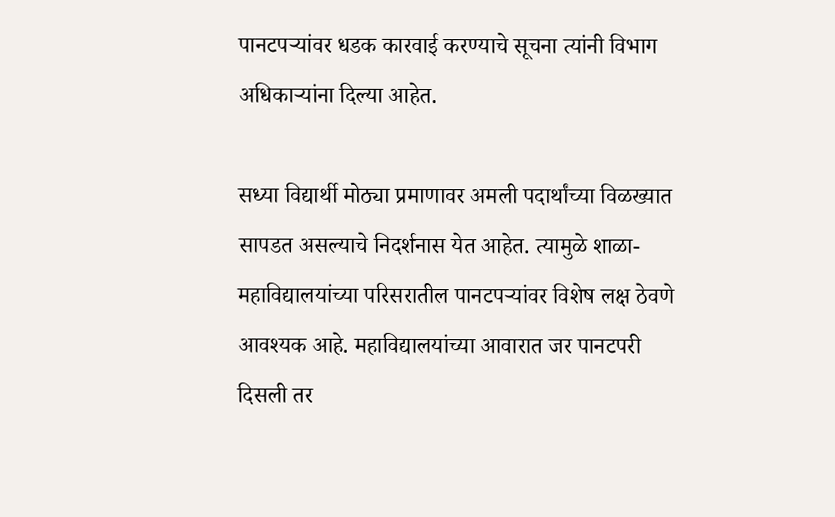पानटपऱ्यांवर धडक कारवाई करण्याचे सूचना त्यांनी विभाग अधिकाऱ्यांना दिल्या आहेत.

सध्या विद्यार्थी मोठ्या प्रमाणावर अमली पदार्थांच्या विळख्यात सापडत असल्याचे निदर्शनास येत आहेत. त्यामुळे शाळा-महाविद्यालयांच्या परिसरातील पानटपऱ्यांवर विशेष लक्ष ठेवणे आवश्यक आहे. महाविद्यालयांच्या आवारात जर पानटपरी दिसली तर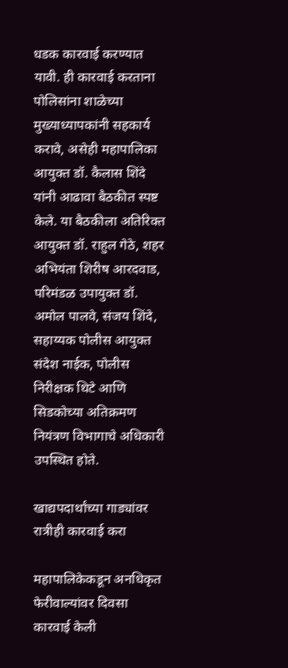धडक कारवाई करण्यात यावी. ही कारवाई करताना पोलिसांना शाळेच्या मुख्याध्यापकांनी सहकार्य करावे, असेही महापालिका आयुक्त डॉ. कैलास शिंदे यांनी आढावा बैठकीत स्पष्ट केले. या बैठकीला अतिरिक्त आयुक्त डॉ. राहुल गेठे, शहर अभियंता शिरीष आरदवाड, परिमंडळ उपायुक्त डॉ. अमोल पालवे, संजय शिंदे, सहाय्यक पोलीस आयुक्त संदेश नाईक, पोलीस निरीक्षक थिटे आणि सिडकोच्या अतिक्रमण नियंत्रण विभागाचे अधिकारी उपस्थित होते.

खाद्यपदार्थांच्या गाड्यांवर रात्रीही कारवाई करा

महापालिकेकडून अनधिकृत फेरीवाल्यांवर दिवसा कारवाई केली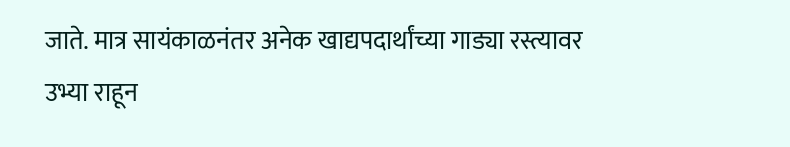जाते. मात्र सायंकाळनंतर अनेक खाद्यपदार्थांच्या गाड्या रस्त्यावर उभ्या राहून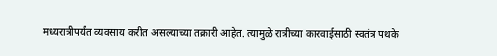मध्यरात्रीपर्यंत व्यवसाय करीत असल्याच्या तक्रारी आहेत. त्यामुळे रात्रीच्या कारवाईसाठी स्वतंत्र पथके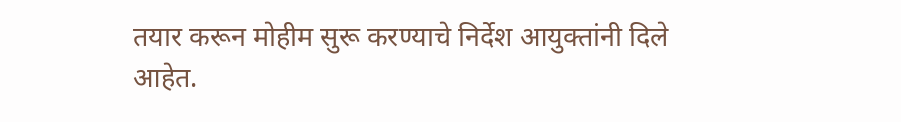तयार करून मोहीम सुरू करण्याचे निर्देश आयुक्तांनी दिले आहेत.